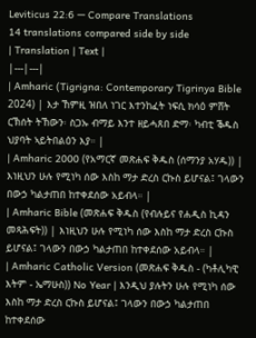Leviticus 22:6 — Compare Translations
14 translations compared side by side
| Translation | Text |
|---|---|
| Amharic (Tigrigna: Contemporary Tigrinya Bible 2024) | እታ ኸምዚ ዝበለ ነገር እተንከፈት ነፍሲ ክሳዕ ምሸት ርኽሰት ትኸውን፡ ስጋኡ ብማይ እንተ ዘይሓጸበ ድማ፡ ካብቲ ቕዱስ ህያባት ኣይትበልዕን እያ። |
| Amharic 2000 (የአማርኛ መጽሐፍ ቅዱስ (ሰማንያ አሃዱ)) | እነዚህን ሁሉ የሚነካ ሰው እስከ ማታ ድረስ ርኩስ ይሆናል፤ ገላውን በውኃ ካልታጠበ ከተቀደሰው አይብላ። |
| Amharic Bible (መጽሐፍ ቅዱስ (የብሉይና የሐዲስ ኪዳን መጻሕፍት)) | እነዚህን ሁሉ የሚነካ ሰው እስከ ማታ ድረስ ርኩስ ይሆናል፤ ገላውን በውኃ ካልታጠበ ከተቀደሰው አይብላ። |
| Amharic Catholic Version (መጽሐፍ ቅዱስ - (ካቶሊካዊ እትም - ኤማሁስ)) No Year | እንዲህ ያሉትን ሁሉ የሚነካ ሰው እስከ ማታ ድረስ ርኩስ ይሆናል፤ ገላውን በውኃ ካልታጠበ ከተቀደሰው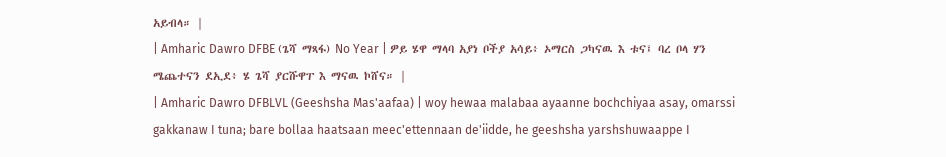አይብላ። |
| Amharic Dawro DFBE (ጌሻ ማጻፋ) No Year | ዎይ ሄዋ ማላባ አያነ ቦችያ አሳይ፥ ኦማርስ ጋካናዉ እ ቱና፤ ባረ ቦላ ሃን ሜጨተናን ደኢደ፥ ሄ ጌሻ ያርሹዋፐ እ ማናዉ ኮሸና። |
| Amharic Dawro DFBLVL (Geeshsha Mas'aafaa) | woy hewaa malabaa ayaanne bochchiyaa asay, omarssi gakkanaw I tuna; bare bollaa haatsaan meec'ettennaan de'iidde, he geeshsha yarshshuwaappe I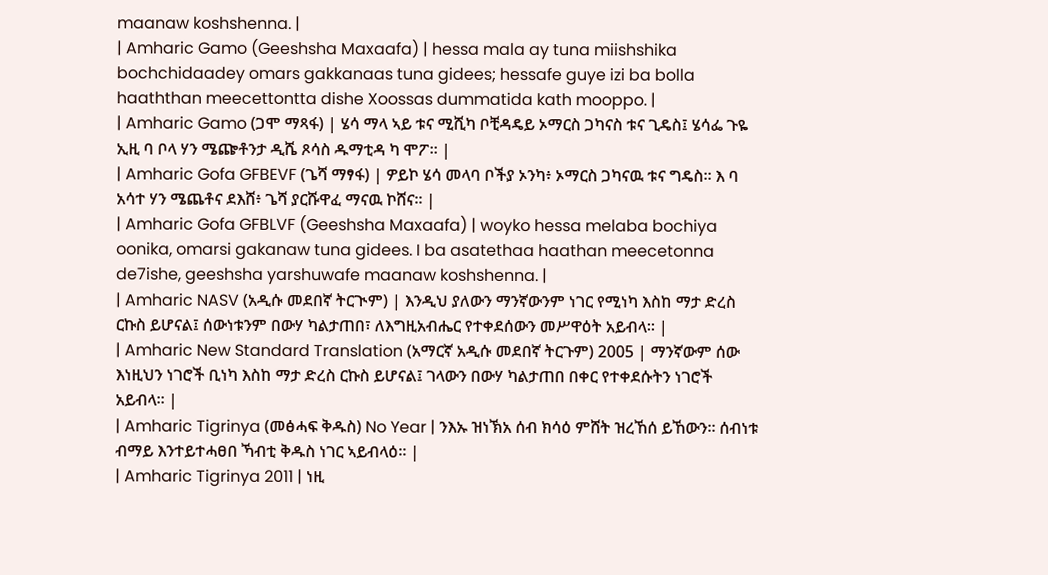maanaw koshshenna. |
| Amharic Gamo (Geeshsha Maxaafa) | hessa mala ay tuna miishshika bochchidaadey omars gakkanaas tuna gidees; hessafe guye izi ba bolla haaththan meecettontta dishe Xoossas dummatida kath mooppo. |
| Amharic Gamo (ጋሞ ማጻፋ) | ሄሳ ማላ ኣይ ቱና ሚሺካ ቦቺዳዴይ ኦማርስ ጋካናስ ቱና ጊዴስ፤ ሄሳፌ ጉዬ ኢዚ ባ ቦላ ሃን ሜጬቶንታ ዲሼ ጾሳስ ዱማቲዳ ካ ሞፖ። |
| Amharic Gofa GFBEVF (ጌሻ ማፃፋ) | ዎይኮ ሄሳ መላባ ቦችያ ኦንካ፥ ኦማርስ ጋካናዉ ቱና ግዴስ። እ ባ አሳተ ሃን ሜጨቶና ደእሸ፥ ጌሻ ያርሹዋፈ ማናዉ ኮሸና። |
| Amharic Gofa GFBLVF (Geeshsha Maxaafa) | woyko hessa melaba bochiya oonika, omarsi gakanaw tuna gidees. I ba asatethaa haathan meecetonna de7ishe, geeshsha yarshuwafe maanaw koshshenna. |
| Amharic NASV (አዲሱ መደበኛ ትርጒም) | እንዲህ ያለውን ማንኛውንም ነገር የሚነካ እስከ ማታ ድረስ ርኩስ ይሆናል፤ ሰውነቱንም በውሃ ካልታጠበ፣ ለእግዚአብሔር የተቀደሰውን መሥዋዕት አይብላ። |
| Amharic New Standard Translation (አማርኛ አዲሱ መደበኛ ትርጉም) 2005 | ማንኛውም ሰው እነዚህን ነገሮች ቢነካ እስከ ማታ ድረስ ርኩስ ይሆናል፤ ገላውን በውሃ ካልታጠበ በቀር የተቀደሱትን ነገሮች አይብላ። |
| Amharic Tigrinya (መፅሓፍ ቅዱስ) No Year | ንእኡ ዝነኽአ ሰብ ክሳዕ ምሸት ዝረኸሰ ይኸውን። ሰብነቱ ብማይ እንተይተሓፀበ ኻብቲ ቅዱስ ነገር ኣይብላዕ። |
| Amharic Tigrinya 2011 | ነዚ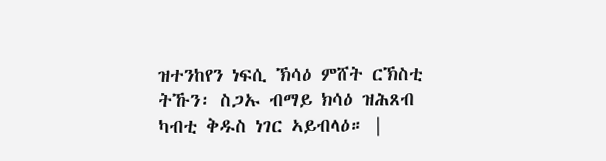ዝተንከየን ነፍሲ ኽሳዕ ምሸት ርኽስቲ ትኹን፡ ስጋኡ ብማይ ክሳዕ ዝሕጸብ ካብቲ ቅዱስ ነገር ኣይብላዕ። |